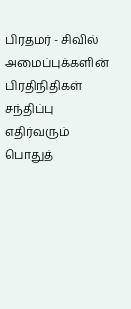பிரதமர் - சிவில் அமைப்புக்களின் பிரதிநிதிகள் சந்திப்பு
எதிர்வரும் பொதுத்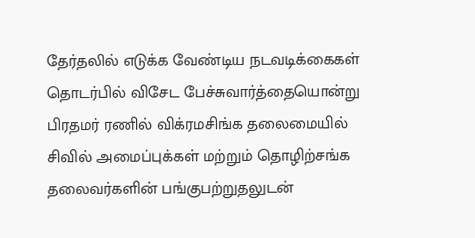தேர்தலில் எடுக்க வேண்டிய நடவடிக்கைகள் தொடர்பில் விசேட பேச்சுவார்த்தையொன்று பிரதமர் ரணில் விக்ரமசிங்க தலைமையில் சிவில் அமைப்புக்கள் மற்றும் தொழிற்சங்க தலைவர்களின் பங்குபற்றுதலுடன்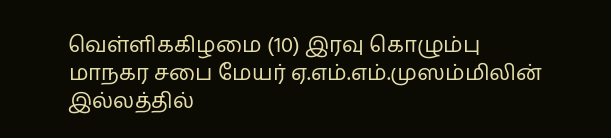வெள்ளிககிழமை (10) இரவு கொழும்பு மாநகர சபை மேயர் ஏ.எம்.எம்.முஸம்மிலின் இல்லத்தில்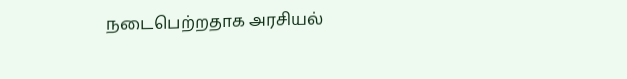நடைபெற்றதாக அரசியல்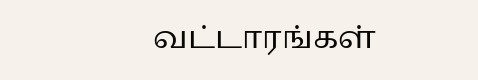வட்டாரங்கள்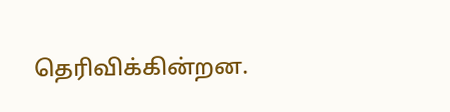தெரிவிக்கின்றன.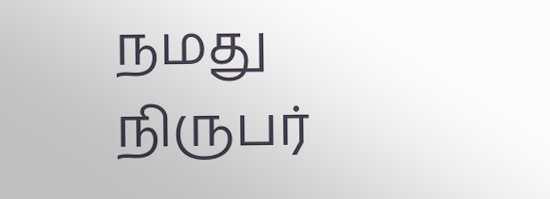நமது நிருபர்